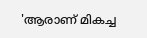'ആരാണ് മികച്ച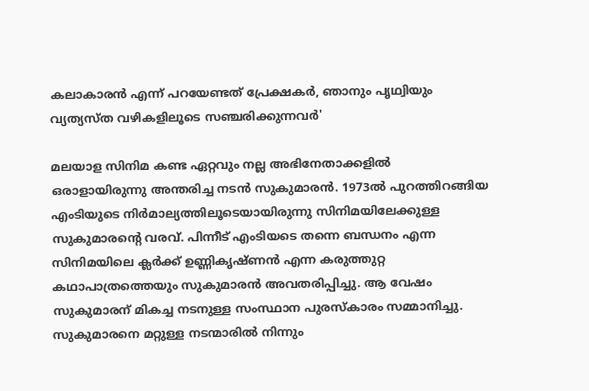കലാകാരൻ എന്ന് പറയേണ്ടത് പ്രേക്ഷകർ, ഞാനും പൃഥ്വിയും വ്യത്യസ്ത വഴികളിലൂടെ സഞ്ചരിക്കുന്നവർ'

മലയാള സിനിമ കണ്ട ഏറ്റവും നല്ല അഭിനേതാക്കളിൽ ഒരാളായിരുന്നു അന്തരിച്ച നടൻ സുകുമാരൻ. 1973ൽ പുറത്തിറങ്ങിയ എംടിയുടെ നിർമാല്യത്തിലൂടെയായിരുന്നു സിനിമയിലേക്കുള്ള സുകുമാരന്റെ വരവ്. പിന്നീട് എംടിയടെ തന്നെ ബന്ധനം എന്ന സിനിമയിലെ ക്ലര്‍ക്ക് ഉണ്ണികൃഷ്ണന്‍ എന്ന കരുത്തുറ്റ കഥാപാത്രത്തെയും സുകുമാരൻ അവതരിപ്പിച്ചു. ആ വേഷം സുകുമാരന് മികച്ച നടനുള്ള സംസ്ഥാന പുരസ്കാരം സമ്മാനിച്ചു. സുകുമാരനെ മറ്റുള്ള നടന്മാരിൽ നിന്നും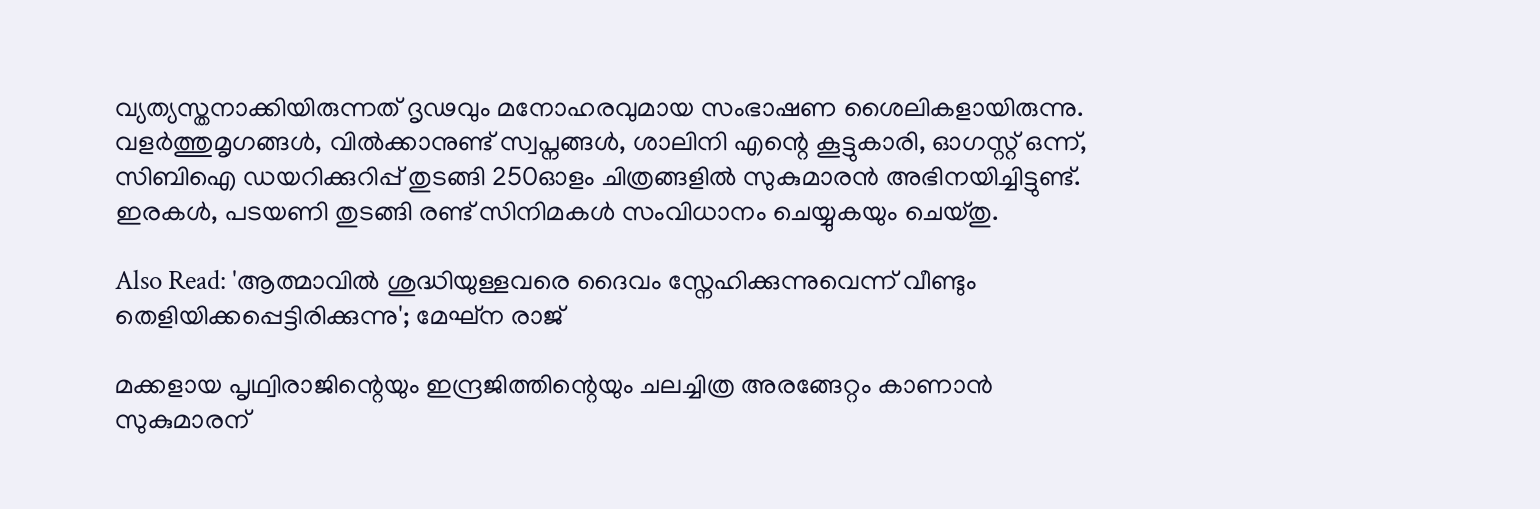വ്യത്യസ്തനാക്കിയിരുന്നത് ദൃഢവും മനോഹരവുമായ സംഭാഷണ ശൈലികളായിരുന്നു. വളർത്തുമൃഗങ്ങൾ, വിൽക്കാനുണ്ട് സ്വപ്നങ്ങൾ, ശാലിനി എന്റെ കൂട്ടുകാരി, ഓഗസ്റ്റ് ഒന്ന്, സിബിഐ ഡയറിക്കുറിപ്പ് തുടങ്ങി 250ഓളം ചിത്രങ്ങളിൽ സുകുമാരൻ അഭിനയിച്ചിട്ടുണ്ട്. ഇരകൾ, പടയണി തുടങ്ങി രണ്ട് സിനിമകൾ സംവിധാനം ചെയ്യുകയും ചെയ്തു.

Also Read: 'ആത്മാവിൽ ശുദ്ധിയുള്ളവരെ ദൈവം സ്നേഹിക്കുന്നുവെന്ന് വീണ്ടും തെളിയിക്കപ്പെട്ടിരിക്കുന്നു'; മേഘ്ന രാജ്

മക്കളായ പൃഥ്വിരാജിന്റെയും ഇന്ദ്രജിത്തിന്റെയും ചലച്ചിത്ര അരങ്ങേറ്റം കാണാൻ സുകുമാരന്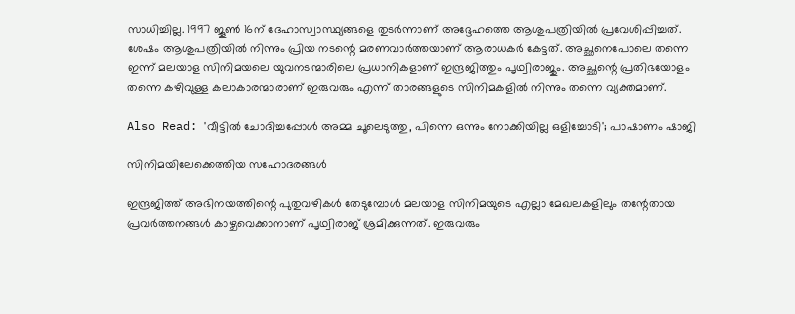സാധിച്ചില്ല. 1997 ജൂൺ 16ന് ദേഹാസ്വാസ്ഥ്യങ്ങളെ തുടർന്നാണ് അദ്ദേഹത്തെ ആശുപത്രിയിൽ പ്രവേശിപ്പിച്ചത്. ശേഷം ആശുപത്രിയിൽ നിന്നും പ്രിയ നടന്റെ മരണവാർത്തയാണ് ആരാധകർ കേട്ടത്. അച്ഛനെപോലെ തന്നെ ഇന്ന് മലയാള സിനിമയലെ യുവനടന്മാരിലെ പ്രധാനികളാണ് ഇന്ദ്രജിത്തും പൃഥ്വിരാജും. അച്ഛന്റെ പ്രതിഭയോളം തന്നെ കഴിവുള്ള കലാകാരന്മാരാണ് ഇരുവരും എന്ന് താരങ്ങളുടെ സിനിമകളിൽ നിന്നും തന്നെ വ്യക്തമാണ്.

Also Read: 'വീട്ടിൽ ചോദിച്ചപ്പോൾ അമ്മ ചൂലെടുത്തു, പിന്നെ ഒന്നും നോക്കിയില്ല ഒളിച്ചോടി'; പാഷാണം ഷാജി

സിനിമയിലേക്കെത്തിയ സഹോദരങ്ങൾ

ഇന്ദ്രജിത്ത് അഭിനയത്തിന്റെ പുതുവഴികൾ തേടുമ്പോൾ മലയാള സിനിമയുടെ എല്ലാ മേഖലകളിലും തന്റേതായ പ്രവർത്തനങ്ങൾ കാഴ്ചവെക്കാനാണ് പൃഥ്വിരാജ് ശ്രമിക്കുന്നത്. ഇരുവരും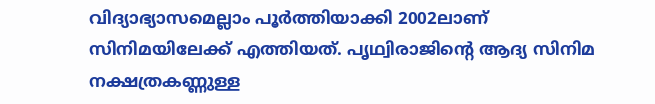വിദ്യാഭ്യാസമെല്ലാം പൂർത്തിയാക്കി 2002ലാണ് സിനിമയിലേക്ക് എത്തിയത്. പൃഥ്വിരാജിന്റെ ആദ്യ സിനിമ നക്ഷത്രകണ്ണുള്ള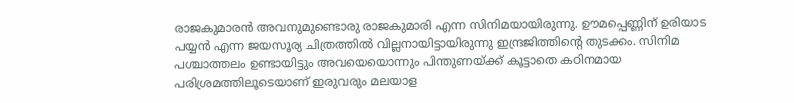രാജകുമാരൻ അവനുമുണ്ടൊരു രാജകുമാരി എന്ന സിനിമയായിരുന്നു. ഊമപ്പെണ്ണിന് ഉരിയാട പയ്യൻ എന്ന ജയസൂര്യ ചിത്രത്തിൽ വില്ലനായിട്ടായിരുന്നു ഇന്ദ്രജിത്തിന്റെ തുടക്കം. സിനിമ പശ്ചാത്തലം ഉണ്ടായിട്ടും അവയെയൊന്നും പിന്തുണയ്ക്ക് കൂട്ടാതെ കഠിനമായ പരിശ്രമത്തിലൂടെയാണ് ഇരുവരും മലയാള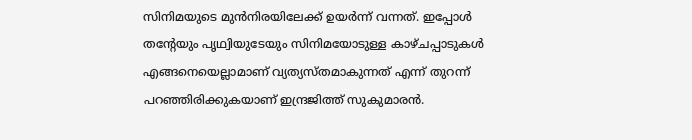സിനിമയുടെ മുൻനിരയിലേക്ക് ഉയർന്ന് വന്നത്. ഇപ്പോൾ തന്റേയും പൃഥ്വിയുടേയും സിനിമയോടുള്ള കാഴ്ചപ്പാടുകൾ എങ്ങനെയെല്ലാമാണ് വ്യത്യസ്തമാകുന്നത് എന്ന് തുറന്ന് പറഞ്ഞിരിക്കുകയാണ് ഇന്ദ്രജിത്ത് സുകുമാരൻ.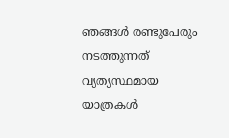ഞങ്ങൾ രണ്ടുപേരും നടത്തുന്നത് വ്യത്യസ്ഥമായ യാത്രകൾ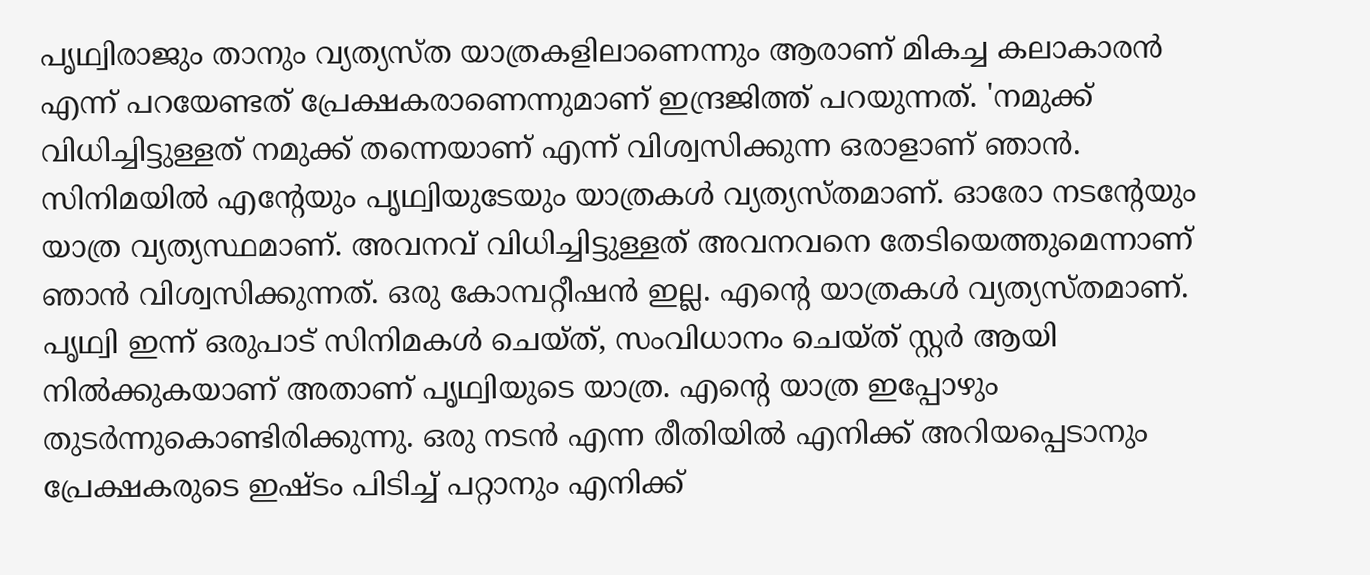പൃഥ്വിരാജും താനും വ്യത്യസ്ത യാത്രകളിലാണെന്നും ആരാണ് മികച്ച കലാകാരൻ എന്ന് പറയേണ്ടത് പ്രേക്ഷകരാണെന്നുമാണ് ഇന്ദ്രജിത്ത് പറയുന്നത്. 'നമുക്ക് വിധിച്ചിട്ടുള്ളത് നമുക്ക് തന്നെയാണ് എന്ന് വിശ്വസിക്കുന്ന ഒരാളാണ് ഞാൻ. സിനിമയിൽ എന്റേയും പൃഥ്വിയുടേയും യാത്രകൾ വ്യത്യസ്തമാണ്. ഓരോ നടന്റേയും യാത്ര വ്യത്യസ്ഥമാണ്. അവനവ് വിധിച്ചിട്ടുള്ളത് അവനവനെ തേടിയെത്തുമെന്നാണ് ഞാൻ വിശ്വസിക്കുന്നത്. ഒരു കോമ്പറ്റീഷൻ ഇല്ല. എന്റെ യാത്രകൾ വ്യത്യസ്തമാണ്. പൃഥ്വി ഇന്ന് ഒരുപാട് സിനിമകൾ ചെയ്ത്, സംവിധാനം ചെയ്ത് സ്റ്റർ ആയി നിൽക്കുകയാണ് അതാണ് പൃഥ്വിയുടെ യാത്ര. എന്റെ യാത്ര ഇപ്പോഴും തുടർന്നുകൊണ്ടിരിക്കുന്നു. ഒരു നടൻ എന്ന രീതിയിൽ എനിക്ക് അറിയപ്പെടാനും പ്രേക്ഷകരുടെ ഇഷ്ടം പിടിച്ച് പറ്റാനും എനിക്ക്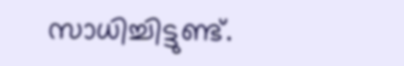സാധിച്ചിട്ടുണ്ട്.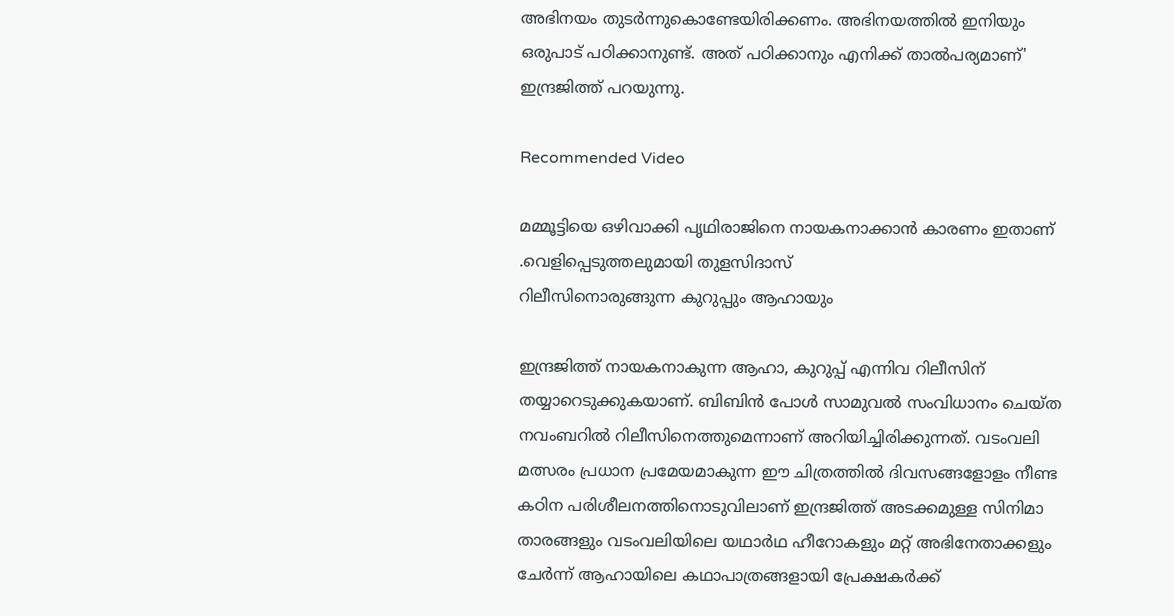അഭിനയം തുടർന്നുകൊണ്ടേയിരിക്കണം. അഭിനയത്തിൽ ഇനിയും ഒരുപാട് പഠിക്കാനുണ്ട്. അത് പഠിക്കാനും എനിക്ക് താൽപര്യമാണ്' ഇന്ദ്രജിത്ത് പറയുന്നു.

Recommended Video

മമ്മൂട്ടിയെ ഒഴിവാക്കി പൃഥിരാജിനെ നായകനാക്കാൻ കാരണം ഇതാണ് .വെളിപ്പെടുത്തലുമായി തുളസിദാസ്‌
റിലീസിനൊരുങ്ങുന്ന കുറുപ്പും ആഹായും

ഇന്ദ്രജിത്ത് നായകനാകുന്ന ആഹാ, കുറുപ്പ് എന്നിവ റിലീസിന് തയ്യാറെടുക്കുകയാണ്. ബിബിൻ പോൾ സാമുവൽ സംവിധാനം ചെയ്ത നവംബറിൽ റിലീസിനെത്തുമെന്നാണ് അറിയിച്ചിരിക്കുന്നത്. വടംവലി മത്സരം പ്രധാന പ്രമേയമാകുന്ന ഈ ചിത്രത്തിൽ ദിവസങ്ങളോളം നീണ്ട കഠിന പരിശീലനത്തിനൊടുവിലാണ് ഇന്ദ്രജിത്ത് അടക്കമുള്ള സിനിമാ താരങ്ങളും വടംവലിയിലെ യഥാർഥ ഹീറോകളും മറ്റ് അഭിനേതാക്കളും ചേർന്ന് ആഹായിലെ കഥാപാത്രങ്ങളായി പ്രേക്ഷകർക്ക്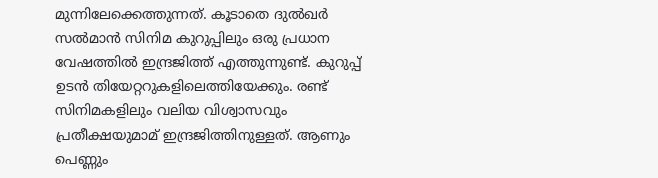മുന്നിലേക്കെത്തുന്നത്. കൂടാതെ ദുൽഖർ സൽമാൻ സിനിമ കുറുപ്പിലും ഒരു പ്രധാന വേഷത്തിൽ ഇന്ദ്രജിത്ത് എത്തുന്നുണ്ട്. കുറുപ്പ് ഉടൻ തിയേറ്ററുകളിലെത്തിയേക്കും. രണ്ട് സിനിമകളിലും വലിയ വിശ്വാസവും പ്രതീക്ഷയുമാമ് ഇന്ദ്രജിത്തിനുള്ളത്. ആണും പെണ്ണും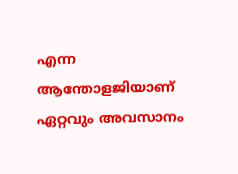എന്ന ആന്തോളജിയാണ് ഏറ്റവും അവസാനം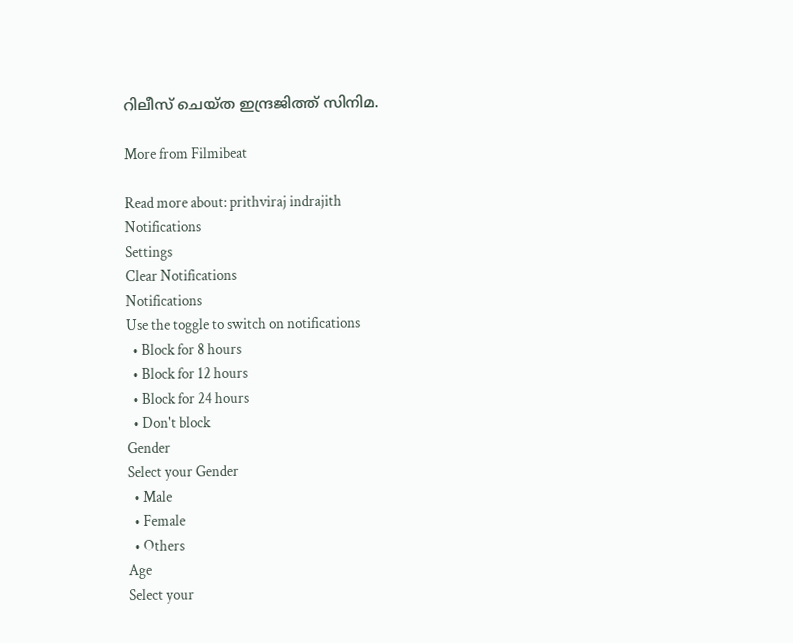റിലീസ് ചെയ്ത ഇന്ദ്രജിത്ത് സിനിമ.

More from Filmibeat

Read more about: prithviraj indrajith
Notifications
Settings
Clear Notifications
Notifications
Use the toggle to switch on notifications
  • Block for 8 hours
  • Block for 12 hours
  • Block for 24 hours
  • Don't block
Gender
Select your Gender
  • Male
  • Female
  • Others
Age
Select your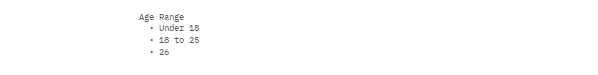Age Range
  • Under 18
  • 18 to 25
  • 26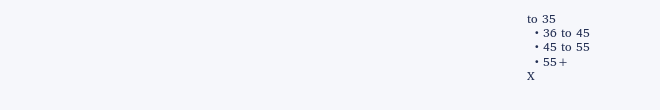to 35
  • 36 to 45
  • 45 to 55
  • 55+
X